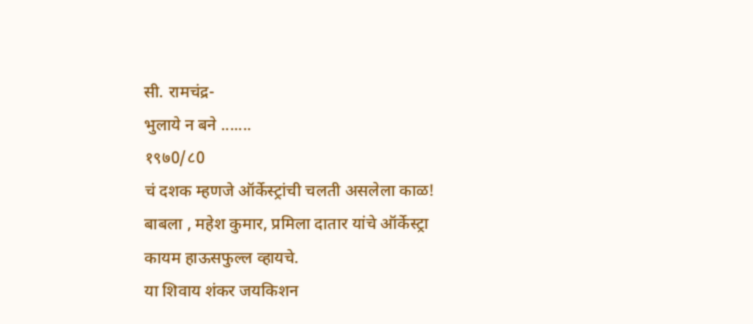सी. रामचंद्र-
भुलाये न बने .......
१९७0/८0
चं दशक म्हणजे ऑर्केस्ट्रांची चलती असलेला काळ! बाबला , महेश कुमार, प्रमिला दातार यांचे ऑर्केस्ट्रा कायम हाऊसफुल्ल व्हायचे.
या शिवाय शंकर जयकिशन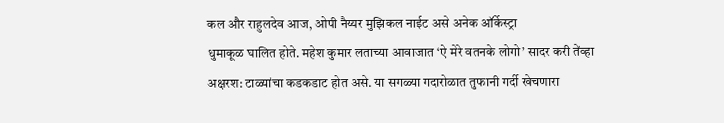कल और राहुलदेव आज, ओपी नैय्यर मुझिकल नाईट असे अनेक ऑर्केस्ट्रा
धुमाकूळ घालित होते. महेश कुमार लताच्या आवाजात ‘ऐ मेरे वतनके लोगो’ सादर करी तेंव्हा
अक्षरश: टाळ्यांचा कडकडाट होत असे. या सगळ्या गदारोळात तुफानी गर्दी खेचणारा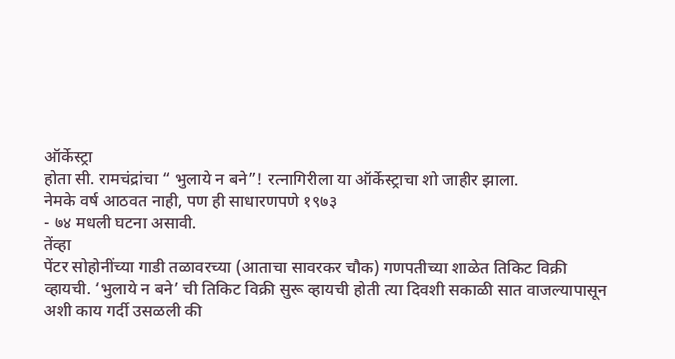ऑर्केस्ट्रा
होता सी. रामचंद्रांचा “ भुलाये न बने”! रत्नागिरीला या ऑर्केस्ट्राचा शो जाहीर झाला.
नेमके वर्ष आठवत नाही, पण ही साधारणपणे १९७३
- ७४ मधली घटना असावी.
तेंव्हा
पेंटर सोहोनींच्या गाडी तळावरच्या (आताचा सावरकर चौक) गणपतीच्या शाळेत तिकिट विक्री
व्हायची. ‘भुलाये न बने’ ची तिकिट विक्री सुरू व्हायची होती त्या दिवशी सकाळी सात वाजल्यापासून
अशी काय गर्दी उसळली की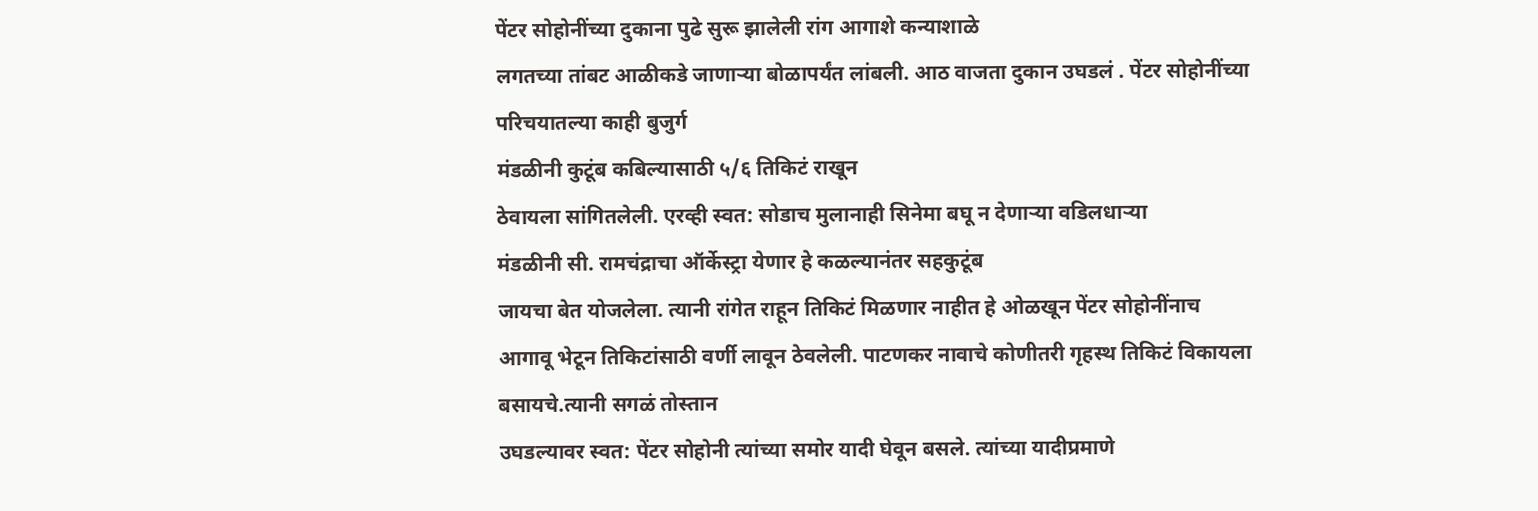पेंटर सोहोनींच्या दुकाना पुढे सुरू झालेली रांग आगाशे कन्याशाळे
लगतच्या तांबट आळीकडे जाणाऱ्या बोळापर्यंत लांबली. आठ वाजता दुकान उघडलं . पेंटर सोहोनींच्या परिचयातल्या काही बुजुर्ग
मंडळीनी कुटूंब कबिल्यासाठी ५/६ तिकिटं राखून
ठेवायला सांगितलेली. एरव्ही स्वत: सोडाच मुलानाही सिनेमा बघू न देणाऱ्या वडिलधाऱ्या
मंडळीनी सी. रामचंद्राचा ऑर्केस्ट्रा येणार हे कळल्यानंतर सहकुटूंब
जायचा बेत योजलेला. त्यानी रांगेत राहून तिकिटं मिळणार नाहीत हे ओळखून पेंटर सोहोनींनाच
आगावू भेटून तिकिटांसाठी वर्णी लावून ठेवलेली. पाटणकर नावाचे कोणीतरी गृहस्थ तिकिटं विकायला बसायचे.त्यानी सगळं तोस्तान
उघडल्यावर स्वत: पेंटर सोहोनी त्यांच्या समोर यादी घेवून बसले. त्यांच्या यादीप्रमाणे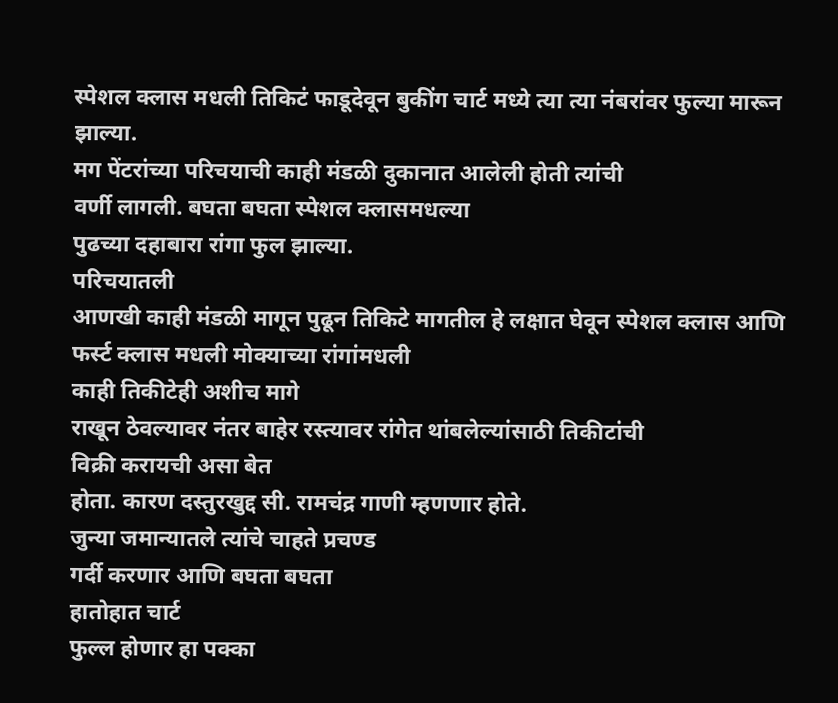स्पेशल क्लास मधली तिकिटं फाडूदेवून बुकींग चार्ट मध्ये त्या त्या नंबरांवर फुल्या मारून झाल्या.
मग पेंटरांच्या परिचयाची काही मंडळी दुकानात आलेली होती त्यांची
वर्णी लागली. बघता बघता स्पेशल क्लासमधल्या
पुढच्या दहाबारा रांगा फुल झाल्या.
परिचयातली
आणखी काही मंडळी मागून पुढून तिकिटे मागतील हे लक्षात घेवून स्पेशल क्लास आणि
फर्स्ट क्लास मधली मोक्याच्या रांगांमधली
काही तिकीटेही अशीच मागे
राखून ठेवल्यावर नंतर बाहेर रस्त्यावर रांगेत थांबलेल्यांसाठी तिकीटांची
विक्री करायची असा बेत
होता. कारण दस्तुरखुद्द सी. रामचंद्र गाणी म्हणणार होते.
जुन्या जमान्यातले त्यांचे चाहते प्रचण्ड
गर्दी करणार आणि बघता बघता
हातोहात चार्ट
फुल्ल होणार हा पक्का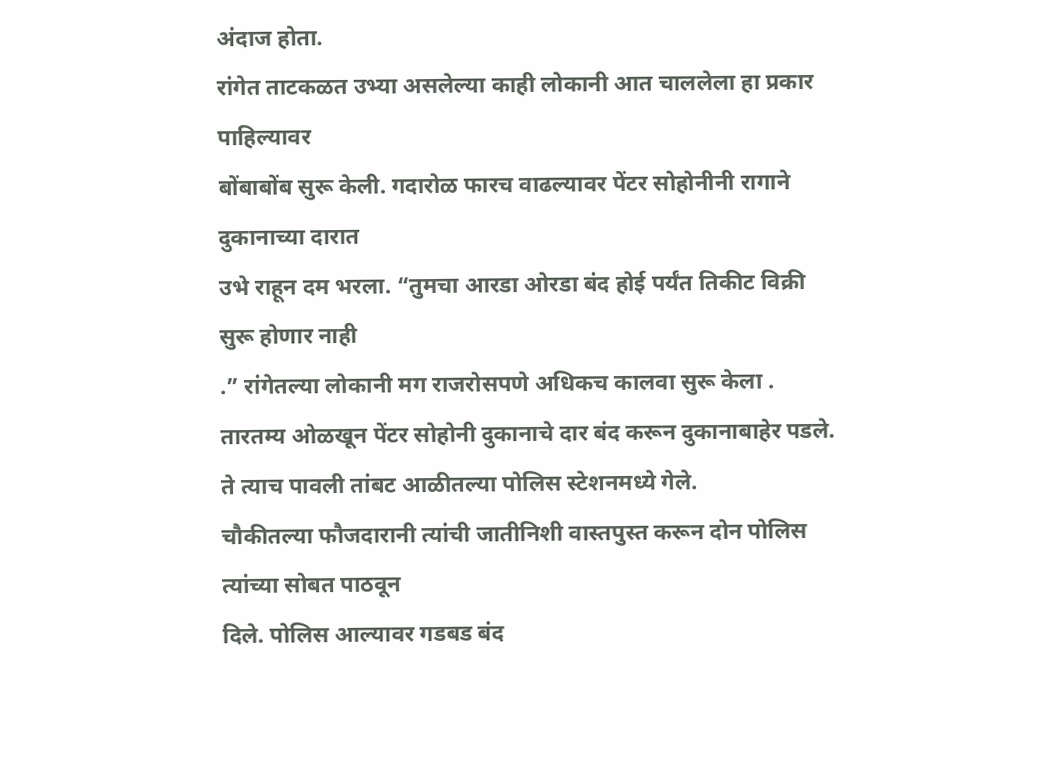अंदाज होता.
रांगेत ताटकळत उभ्या असलेल्या काही लोकानी आत चाललेला हा प्रकार पाहिल्यावर
बोंबाबोंब सुरू केली. गदारोळ फारच वाढल्यावर पेंटर सोहोनीनी रागाने दुकानाच्या दारात
उभे राहून दम भरला. “तुमचा आरडा ओरडा बंद होई पर्यंत तिकीट विक्री सुरू होणार नाही
.” रांगेतल्या लोकानी मग राजरोसपणे अधिकच कालवा सुरू केला . तारतम्य ओळखून पेंटर सोहोनी दुकानाचे दार बंद करून दुकानाबाहेर पडले. ते त्याच पावली तांबट आळीतल्या पोलिस स्टेशनमध्ये गेले.
चौकीतल्या फौजदारानी त्यांची जातीनिशी वास्तपुस्त करून दोन पोलिस त्यांच्या सोबत पाठवून
दिले. पोलिस आल्यावर गडबड बंद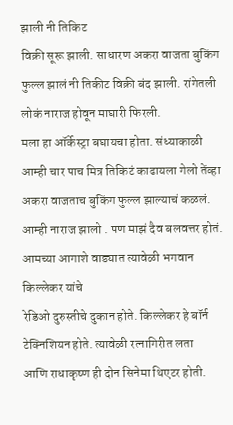झाली नी तिकिट
विक्री सूरू झाली. साधारण अकरा वाजता बुकिंग
फुल्ल झालं नी तिकीट विक्री बंद झाली. रांगेतली लोकं नाराज होवून माघारी फिरली.
मला हा ऑर्केस्ट्रा बघायचा होता. संध्याकाळी आम्ही चार पाच मित्र तिकिटं काढायला गेलो तेंव्हा अकरा वाजताच बुकिंग फुल्ल झाल्याचं कळलं. आम्ही नाराज झालो . पण माझं दैव बलवत्तर होतं. आमच्या आगाशे वाड्यात त्यावेळी भगवान किल्लेकर यांचे
रेडिओ दुरुस्तीचे दुकान होते. किल्लेकर हे बॉर्न टेक्निशियन होते. त्यावेळी रत्नागिरीत लता
आणि राधाकृष्ण ही दोन सिनेमा थिएटर होती.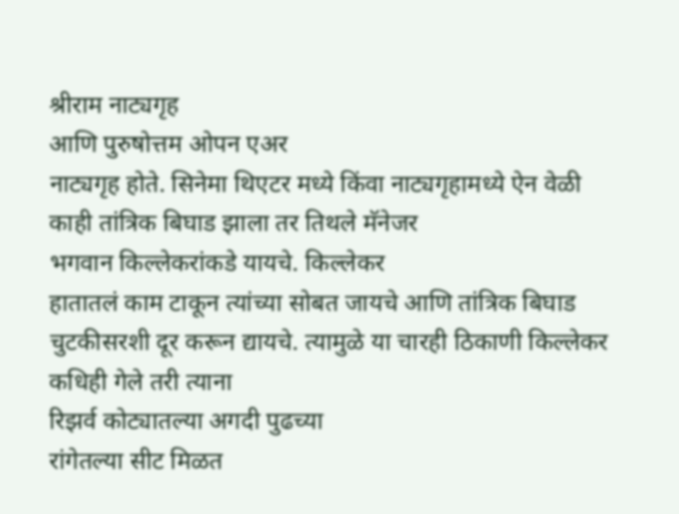श्रीराम नाट्यगृह
आणि पुरुषोत्तम ओपन एअर
नाट्यगृह होते. सिनेमा थिएटर मध्ये किंवा नाट्यगृहामध्ये ऐन वेळी
काही तांत्रिक बिघाड झाला तर तिथले मॅनेजर
भगवान किल्लेकरांकडे यायचे. किल्लेकर
हातातलं काम टाकून त्यांच्या सोबत जायचे आणि तांत्रिक बिघाड चुटकीसरशी दूर करून द्यायचे. त्यामुळे या चारही ठिकाणी किल्लेकर कधिही गेले तरी त्याना
रिझर्व कोट्यातल्या अगदी पुढच्या
रांगेतल्या सीट मिळत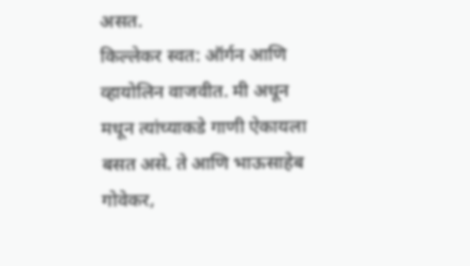असत.
किल्लेकर स्वत: ऑर्गन आणि व्हायोलिन वाजवीत. मी अधून मधून त्यांच्याकडे गाणी ऐकायला
बसत असे. ते आणि भाऊसाहेब गोवेकर,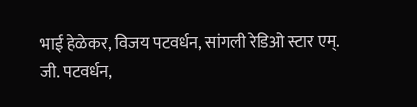भाई हेळेकर, विजय पटवर्धन, सांगली रेडिओ स्टार एम्.
जी. पटवर्धन,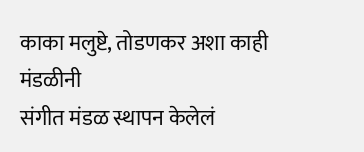काका मलुष्टे, तोडणकर अशा काही मंडळीनी
संगीत मंडळ स्थापन केलेलं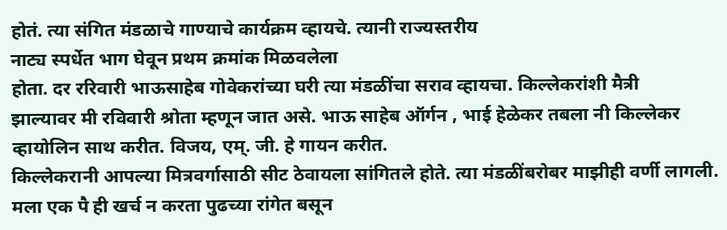होतं. त्या संगित मंडळाचे गाण्याचे कार्यक्रम व्हायचे. त्यानी राज्यस्तरीय
नाट्य स्पर्धेत भाग घेवून प्रथम क्रमांक मिळवलेला
होता. दर ररिवारी भाऊसाहेब गोवेकरांच्या घरी त्या मंडळींचा सराव व्हायचा. किल्लेकरांशी मैत्री
झाल्यावर मी रविवारी श्रोता म्हणून जात असे. भाऊ साहेब ऑर्गन , भाई हेळेकर तबला नी किल्लेकर व्हायोलिन साथ करीत. विजय, एम्. जी. हे गायन करीत.
किल्लेकरानी आपल्या मित्रवर्गासाठी सीट ठेवायला सांगितले होते. त्या मंडळींबरोबर माझीही वर्णी लागली.
मला एक पै ही खर्च न करता पुढच्या रांगेत बसून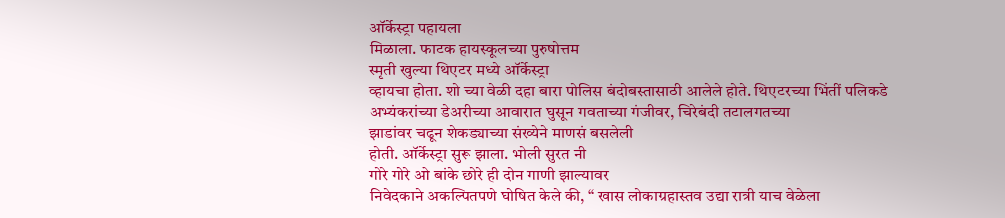ऑर्केस्ट्रा पहायला
मिळाला. फाटक हायस्कूलच्या पुरुषोत्तम
स्मृती खुल्या थिएटर मध्ये ऑर्केस्ट्रा
व्हायचा होता. शो च्या वेळी दहा बारा पोलिस बंदोबस्तासाठी आलेले होते. थिएटरच्या भिंतीं पलिकडे
अभ्यंकरांच्या डेअरीच्या आवारात घुसून गवताच्या गंजीवर, चिरेबंदी तटालगतच्या
झाडांवर चढून शेकड्याच्या संख्येने माणसं बसलेली
होती. ऑर्केस्ट्रा सुरू झाला. भोली सुरत नी
गोरे गोरे ओ बांके छोरे ही दोन गाणी झाल्यावर
निवेदकाने अकल्पितपणे घोषित केले की, “ खास लोकाग्रहास्तव उद्या रात्री याच वेळेला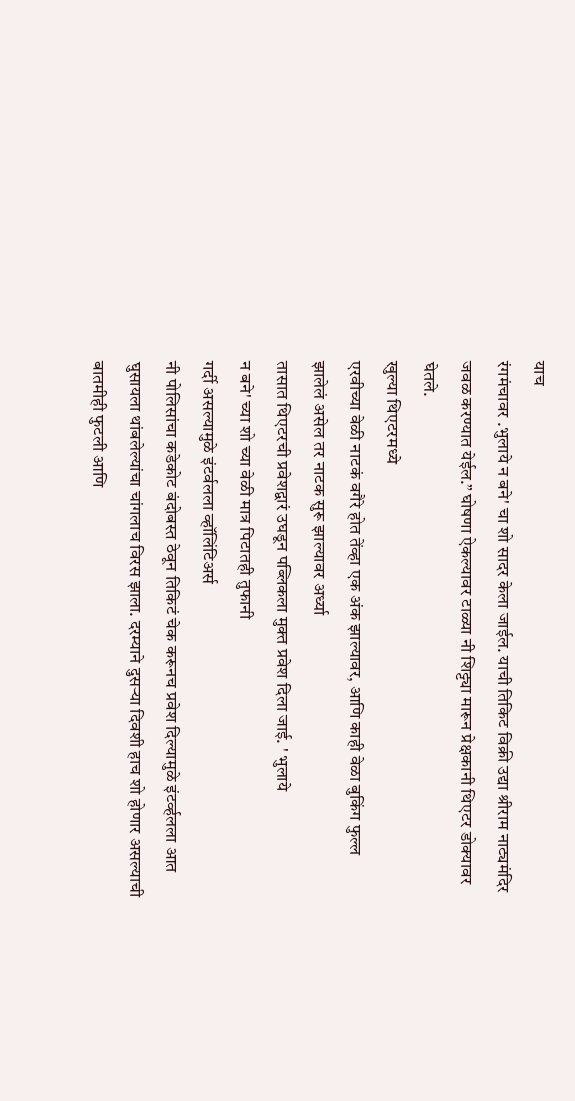याच
रंगमंचावर .भुलाये न बने' चा शो सादर केला जाईल. याची तिकिट विक्री उद्या श्रीराम नाट्यमंदिर
जवळ करण्यात येईल.” घोषणा ऐकल्यावर टाळ्या नी शिट्ट्या मारून प्रेक्षकानी थिएटर डोक्यावर
घेतले.
खुल्या थिएटरमध्ये
एरवीच्या वेळी नाटकं वगैरे होत तेंव्हा एक अंक झाल्यावर, आणि काही वेळा बुकिंग फुल्ल
झालेलं असेल तर नाटक सुरू झाल्यावर अर्ध्या
तासात थिएटरची प्रवेशद्वारं उघडून पब्लिकला मुक्त प्रवेश दिला जाई. ' भुलाये
न बने' च्या शो च्या वेळी मात्र पिटातही तुफानी
गर्दी असल्यामुळे इंटर्वलला व्हॉलिंटिअर्स
नी पोलिसांचा कडेकोट बंदोबस्त ठेवून तिकिटं चेक करूनच प्रवेश दिल्यामुळे इंटर्व्हलला आत
घुसायला थांबलेल्यांचा चांगलाच विरस झाला. दरम्याने दुसऱ्या दिवशी हाच शो होणार असल्याची
बातमीही फुटली आणि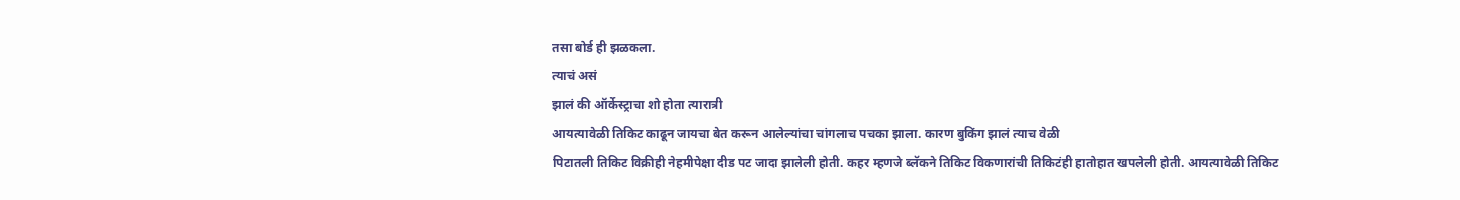तसा बोर्ड ही झळकला.
त्याचं असं
झालं की ऑर्केस्ट्राचा शो होता त्यारात्री
आयत्यावेळी तिकिट काढून जायचा बेत करून आलेल्यांचा चांगलाच पचका झाला. कारण बुकिंग झालं त्याच वेळी
पिटातली तिकिट विक्रीही नेहमीपेक्षा दीड पट जादा झालेली होती. कहर म्हणजे ब्लॅकने तिकिट विकणारांची तिकिटंही हातोहात खपलेली होती. आयत्यावेळी तिकिट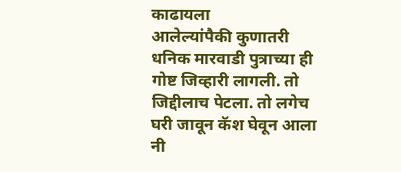काढायला
आलेल्यांपैकी कुणातरी धनिक मारवाडी पुत्राच्या ही गोष्ट जिव्हारी लागली. तो जिद्दीलाच पेटला. तो लगेच घरी जावून कॅश घेवून आला नी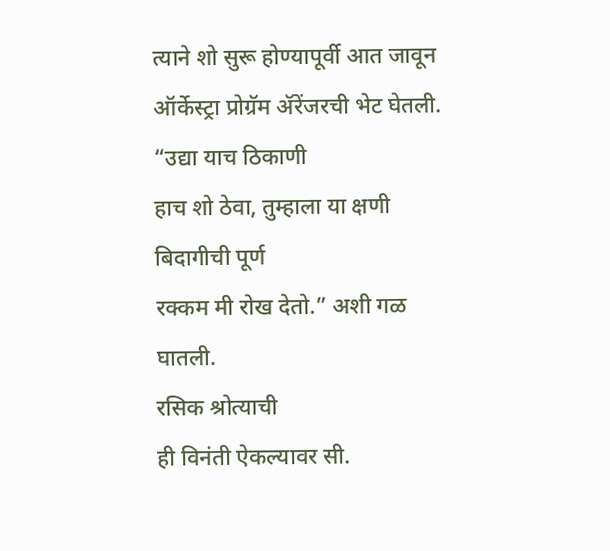त्याने शो सुरू होण्यापूर्वी आत जावून ऑर्केस्ट्रा प्रोग्रॅम ॲरेंजरची भेट घेतली. “उद्या याच ठिकाणी
हाच शो ठेवा, तुम्हाला या क्षणी बिदागीची पूर्ण
रक्कम मी रोख देतो.” अशी गळ घातली.
रसिक श्रोत्याची
ही विनंती ऐकल्यावर सी.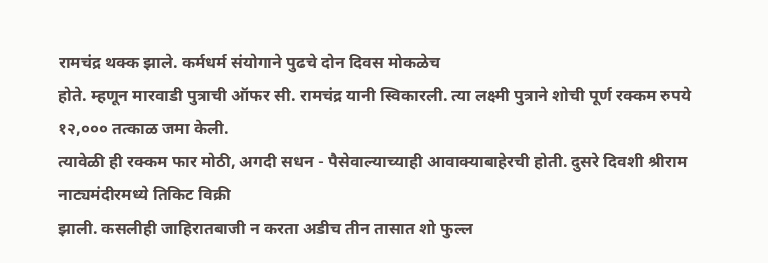रामचंद्र थक्क झाले. कर्मधर्म संयोगाने पुढचे दोन दिवस मोकळेच
होते. म्हणून मारवाडी पुत्राची ऑफर सी. रामचंद्र यानी स्विकारली. त्या लक्ष्मी पुत्राने शोची पूर्ण रक्कम रुपये १२,००० तत्काळ जमा केली.
त्यावेळी ही रक्कम फार मोठी, अगदी सधन - पैसेवाल्याच्याही आवाक्याबाहेरची होती. दुसरे दिवशी श्रीराम नाट्यमंदीरमध्ये तिकिट विक्री
झाली. कसलीही जाहिरातबाजी न करता अडीच तीन तासात शो फुल्ल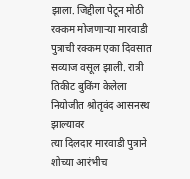झाला. जिद्दीला पेटून मोठी रक्कम मोजणाऱ्या मारवाडी
पुत्राची रक्कम एका दिवसात सव्याज वसूल झाली. रात्री तिकीट बुकिंग केलेला
नियोजीत श्रोतृवंद आसनस्थ झाल्यावर
त्या दिलदार मारवाडी पुत्राने शोच्या आरंभीच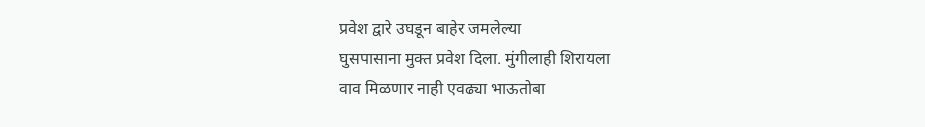प्रवेश द्वारे उघडून बाहेर जमलेल्या
घुसपासाना मुक्त प्रवेश दिला. मुंगीलाही शिरायला
वाव मिळणार नाही एवढ्या भाऊतोबा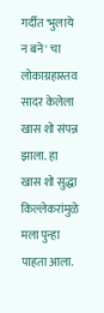गर्दीत 'भुलाये न बने' चा लोकाग्रहास्तव सादर केलेला
खास शो संपन्न झाला. हा खास शो सुद्धा किल्लेकरांमुळे मला पुन्हा पाहता आला.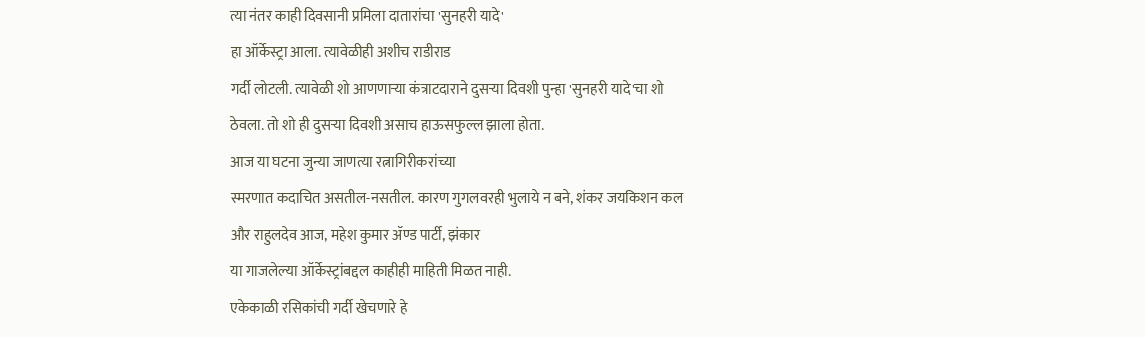त्या नंतर काही दिवसानी प्रमिला दातारांचा 'सुनहरी यादे'
हा ऑर्केस्ट्रा आला. त्यावेळीही अशीच राडीराड
गर्दी लोटली. त्यावेळी शो आणणाऱ्या कंत्राटदाराने दुसऱ्या दिवशी पुन्हा 'सुनहरी यादे'चा शो ठेवला. तो शो ही दुसऱ्या दिवशी असाच हाऊसफुल्ल झाला होता.
आज या घटना जुन्या जाणत्या रत्नागिरीकरांच्या
स्मरणात कदाचित असतील-नसतील. कारण गुगलवरही भुलाये न बने, शंकर जयकिशन कल और राहुलदेव आज, महेश कुमार ॲण्ड पार्टी, झंकार
या गाजलेल्या ऑर्केस्ट्रांबद्दल काहीही माहिती मिळत नाही.
एकेकाळी रसिकांची गर्दी खेचणारे हे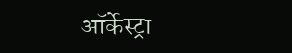ऑर्केस्ट्रा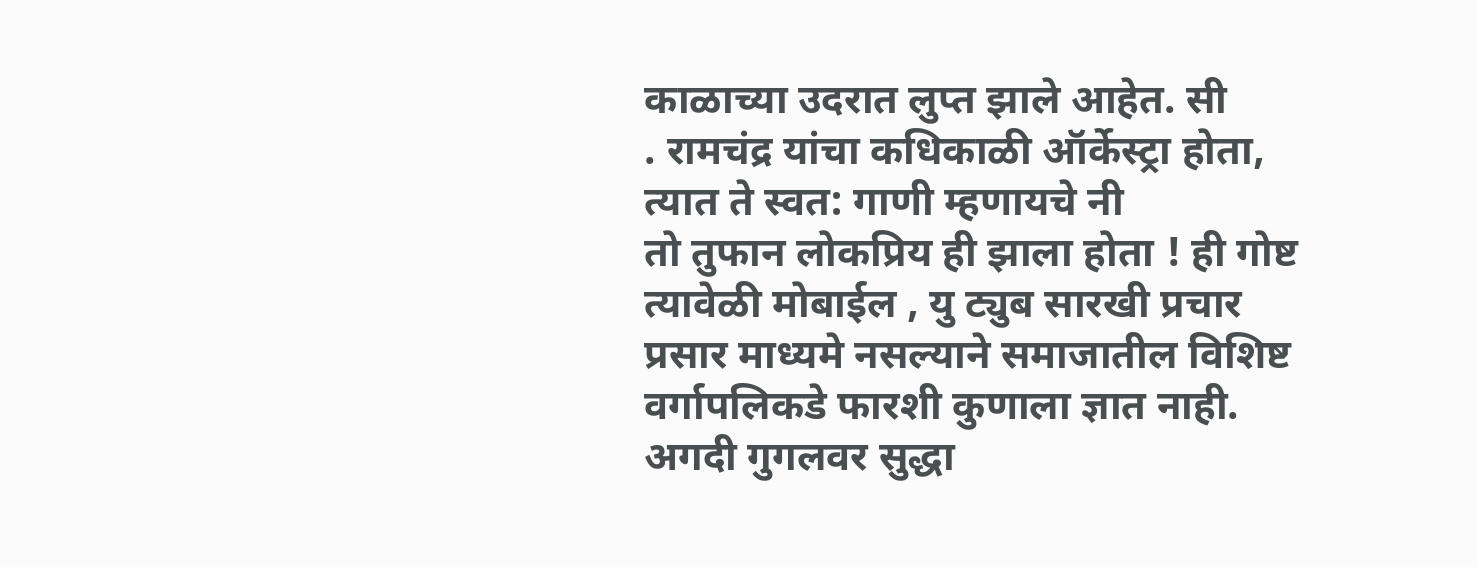काळाच्या उदरात लुप्त झाले आहेत. सी
. रामचंद्र यांचा कधिकाळी ऑर्केस्ट्रा होता, त्यात ते स्वत: गाणी म्हणायचे नी
तो तुफान लोकप्रिय ही झाला होता ! ही गोष्ट
त्यावेळी मोबाईल , यु ट्युब सारखी प्रचार
प्रसार माध्यमे नसल्याने समाजातील विशिष्ट वर्गापलिकडे फारशी कुणाला ज्ञात नाही. अगदी गुगलवर सुद्धा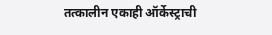तत्कालीन एकाही ऑर्केस्ट्राची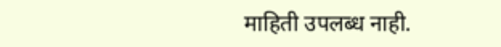माहिती उपलब्ध नाही.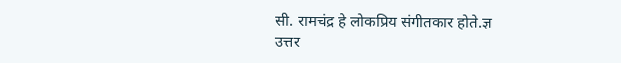सी. रामचंद्र हे लोकप्रिय संगीतकार होते.ज्ञ
उत्तर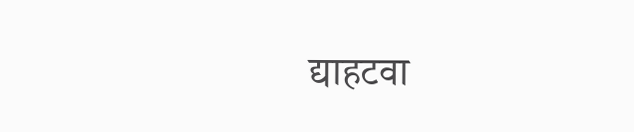द्याहटवा